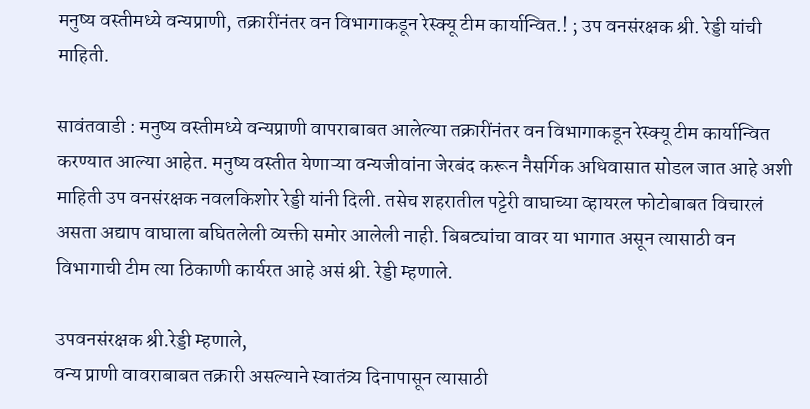मनुष्य वस्तीमध्ये वन्यप्राणी, तक्रारींनंतर वन विभागाकडून रेस्क्यू टीम कार्यान्वित.! ; उप वनसंरक्षक श्री. रेड्डी यांची माहिती.

सावंतवाडी : मनुष्य वस्तीमध्ये वन्यप्राणी वापराबाबत आलेल्या तक्रारींनंतर वन विभागाकडून रेस्क्यू टीम कार्यान्वित करण्यात आल्या आहेत. मनुष्य वस्तीत येणाऱ्या वन्यजीवांना जेरबंद करून नैसर्गिक अधिवासात सोडल जात आहे अशी माहिती उप वनसंरक्षक नवलकिशोर रेड्डी यांनी दिली. तसेच शहरातील पट्टेरी वाघाच्या व्हायरल फोटोबाबत विचारलं असता अद्याप वाघाला बघितलेली व्यक्ती समोर आलेली नाही. बिबट्यांचा वावर या भागात असून त्यासाठी वन विभागाची टीम त्या ठिकाणी कार्यरत आहे असं श्री. रेड्डी म्हणाले.

उपवनसंरक्षक श्री.रेड्डी म्हणाले,
वन्य प्राणी वावराबाबत तक्रारी असल्याने स्वातंत्र्य दिनापासून त्यासाठी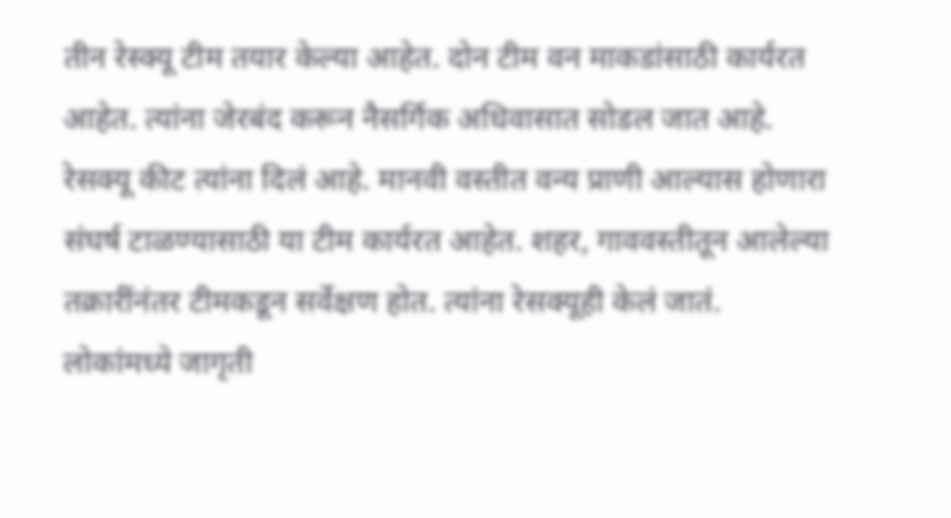तीन रेस्क्यू टीम तयार केल्या आहेत. दोन टीम वन माकडांसाठी कार्यरत आहेत. त्यांना जेरबंद करून नैसर्गिक अधिवासात सोडल जात आहे. रेसक्यू कीट त्यांना दिलं आहे. मानवी वस्तीत वन्य प्राणी आल्यास होणारा संघर्ष टाळण्यासाठी या टीम कार्यरत आहेत. शहर, गाववस्तीतून आलेल्या तक्रारींनंतर टीमकडून सर्वेक्षण होत. त्यांना रेसक्यूही केलं जातं. लोकांमध्ये जागृती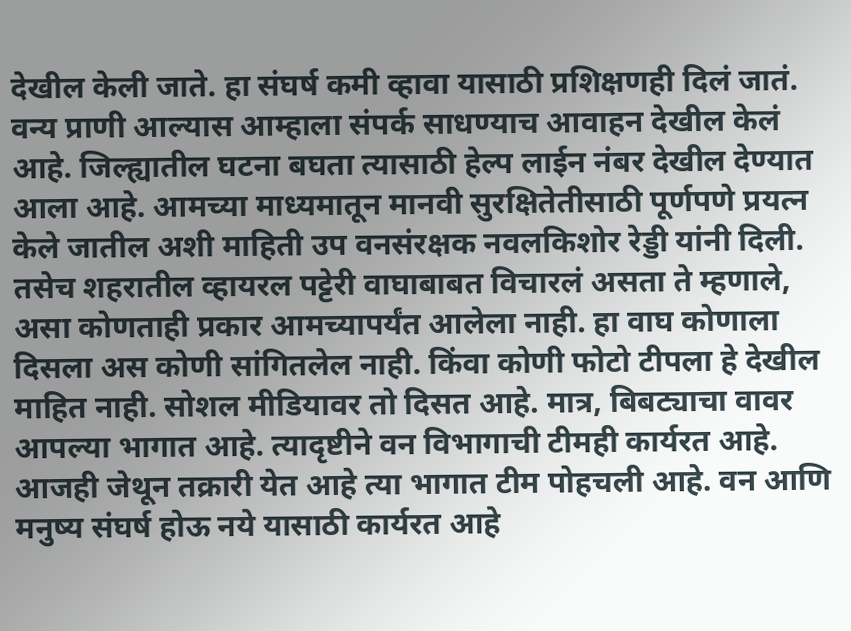देखील केली जाते. हा संघर्ष कमी व्हावा यासाठी प्रशिक्षणही दिलं जातं. वन्य प्राणी आल्यास आम्हाला संपर्क साधण्याच आवाहन देखील केलं आहे. जिल्ह्यातील घटना बघता त्यासाठी हेल्प लाईन नंबर देखील देण्यात आला आहे. आमच्या माध्यमातून मानवी सुरक्षितेतीसाठी पूर्णपणे प्रयत्न केले जातील अशी माहिती उप वनसंरक्षक नवलकिशोर रेड्डी यांनी दिली. तसेच शहरातील व्हायरल पट्टेरी वाघाबाबत विचारलं असता ते म्हणाले, असा कोणताही प्रकार आमच्यापर्यंत आलेला नाही. हा वाघ कोणाला दिसला अस कोणी सांगितलेल नाही. किंवा कोणी फोटो टीपला हे देखील माहित नाही. सोशल मीडियावर तो दिसत आहे. मात्र, बिबट्याचा वावर आपल्या भागात आहे. त्यादृष्टीने वन विभागाची टीमही कार्यरत आहे. आजही जेथून तक्रारी येत आहे त्या भागात टीम पोहचली आहे. वन आणि मनुष्य संघर्ष होऊ नये यासाठी कार्यरत आहे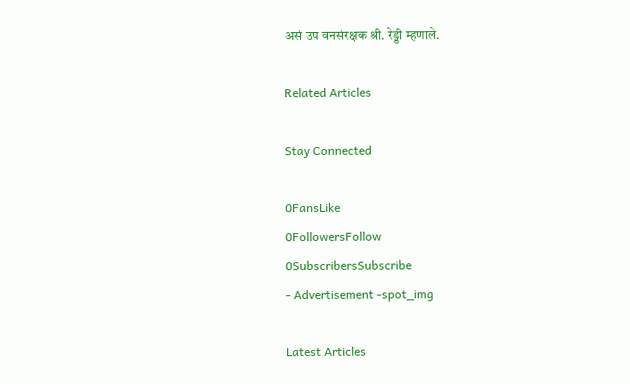असं उप वनसंरक्षक श्री. रेड्डी म्हणाले.

Related Articles

Stay Connected

0FansLike
0FollowersFollow
0SubscribersSubscribe
- Advertisement -spot_img

Latest Articles